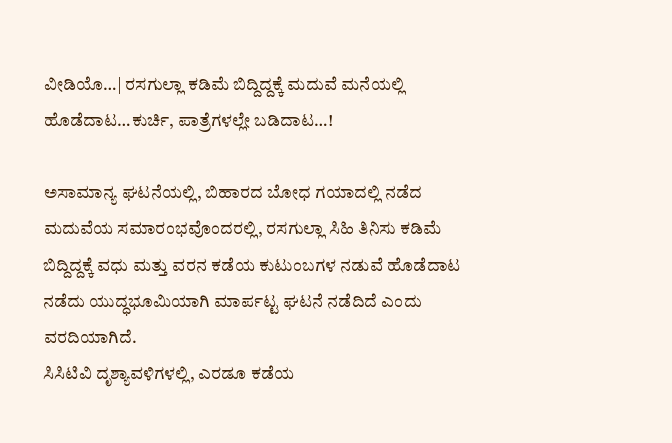ವೀಡಿಯೊ…| ರಸಗುಲ್ಲಾ ಕಡಿಮೆ ಬಿದ್ದಿದ್ದಕ್ಕೆ ಮದುವೆ ಮನೆಯಲ್ಲಿ ಹೊಡೆದಾಟ…ಕುರ್ಚಿ, ಪಾತ್ರೆಗಳಲ್ಲೇ ಬಡಿದಾಟ…!

ಅಸಾಮಾನ್ಯ ಘಟನೆಯಲ್ಲಿ, ಬಿಹಾರದ ಬೋಧ ಗಯಾದಲ್ಲಿ ನಡೆದ ಮದುವೆಯ ಸಮಾರಂಭವೊಂದರಲ್ಲಿ, ರಸಗುಲ್ಲಾ ಸಿಹಿ ತಿನಿಸು ಕಡಿಮೆ ಬಿದ್ದಿದ್ದಕ್ಕೆ ವಧು ಮತ್ತು ವರನ ಕಡೆಯ ಕುಟುಂಬಗಳ ನಡುವೆ ಹೊಡೆದಾಟ ನಡೆದು ಯುದ್ಧಭೂಮಿಯಾಗಿ ಮಾರ್ಪಟ್ಟ ಘಟನೆ ನಡೆದಿದೆ ಎಂದು ವರದಿಯಾಗಿದೆ.
ಸಿಸಿಟಿವಿ ದೃಶ್ಯಾವಳಿಗಳಲ್ಲಿ, ಎರಡೂ ಕಡೆಯ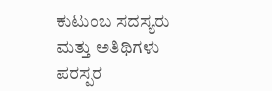ಕುಟುಂಬ ಸದಸ್ಯರು ಮತ್ತು ಅತಿಥಿಗಳು ಪರಸ್ಪರ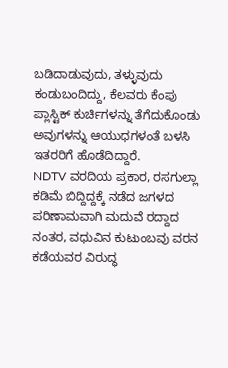ಬಡಿದಾಡುವುದು, ತಳ್ಳುವುದು ಕಂಡುಬಂದಿದ್ದು, ಕೆಲವರು ಕೆಂಪು ಪ್ಲಾಸ್ಟಿಕ್ ಕುರ್ಚಿಗಳನ್ನು ತೆಗೆದುಕೊಂಡು ಅವುಗಳನ್ನು ಆಯುಧಗಳಂತೆ ಬಳಸಿ ಇತರರಿಗೆ ಹೊಡೆದಿದ್ದಾರೆ.
NDTV ವರದಿಯ ಪ್ರಕಾರ, ರಸಗುಲ್ಲಾ ಕಡಿಮೆ ಬಿದ್ದಿದ್ದಕ್ಕೆ ನಡೆದ ಜಗಳದ ಪರಿಣಾಮವಾಗಿ ಮದುವೆ ರದ್ದಾದ ನಂತರ, ವಧುವಿನ ಕುಟುಂಬವು ವರನ ಕಡೆಯವರ ವಿರುದ್ಧ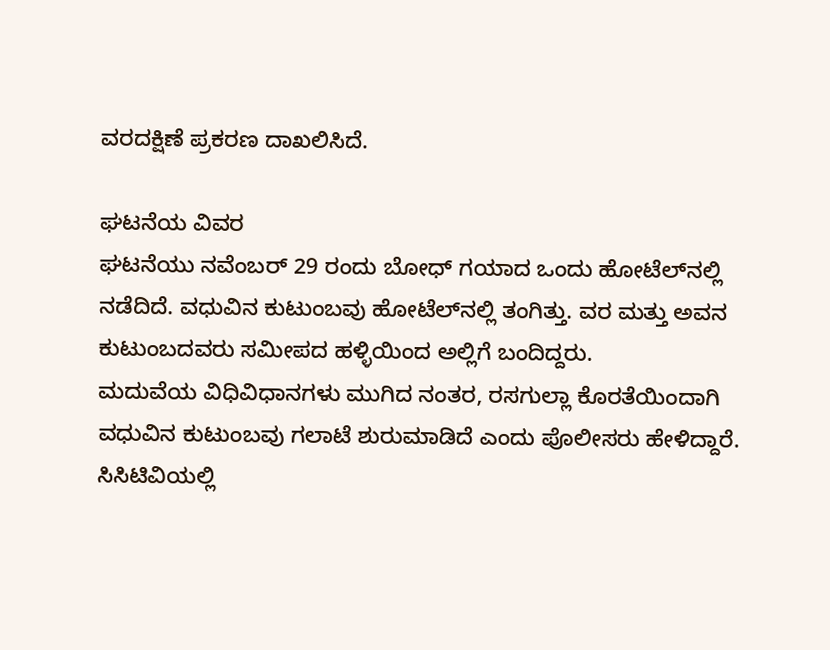ವರದಕ್ಷಿಣೆ ಪ್ರಕರಣ ದಾಖಲಿಸಿದೆ.

ಘಟನೆಯ ವಿವರ
ಘಟನೆಯು ನವೆಂಬರ್ 29 ರಂದು ಬೋಧ್ ಗಯಾದ ಒಂದು ಹೋಟೆಲ್‌ನಲ್ಲಿ ನಡೆದಿದೆ. ವಧುವಿನ ಕುಟುಂಬವು ಹೋಟೆಲ್‌ನಲ್ಲಿ ತಂಗಿತ್ತು. ವರ ಮತ್ತು ಅವನ ಕುಟುಂಬದವರು ಸಮೀಪದ ಹಳ್ಳಿಯಿಂದ ಅಲ್ಲಿಗೆ ಬಂದಿದ್ದರು.
ಮದುವೆಯ ವಿಧಿವಿಧಾನಗಳು ಮುಗಿದ ನಂತರ, ರಸಗುಲ್ಲಾ ಕೊರತೆಯಿಂದಾಗಿ ವಧುವಿನ ಕುಟುಂಬವು ಗಲಾಟೆ ಶುರುಮಾಡಿದೆ ಎಂದು ಪೊಲೀಸರು ಹೇಳಿದ್ದಾರೆ.
ಸಿಸಿಟಿವಿಯಲ್ಲಿ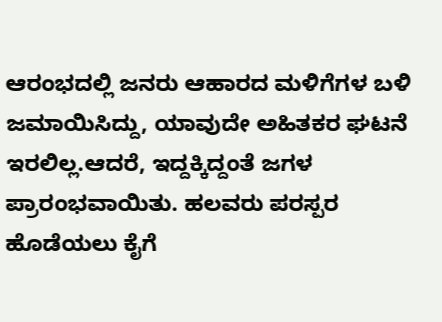ಆರಂಭದಲ್ಲಿ ಜನರು ಆಹಾರದ ಮಳಿಗೆಗಳ ಬಳಿ ಜಮಾಯಿಸಿದ್ದು, ಯಾವುದೇ ಅಹಿತಕರ ಘಟನೆ ಇರಲಿಲ್ಲ.ಆದರೆ, ಇದ್ದಕ್ಕಿದ್ದಂತೆ ಜಗಳ ಪ್ರಾರಂಭವಾಯಿತು. ಹಲವರು ಪರಸ್ಪರ ಹೊಡೆಯಲು ಕೈಗೆ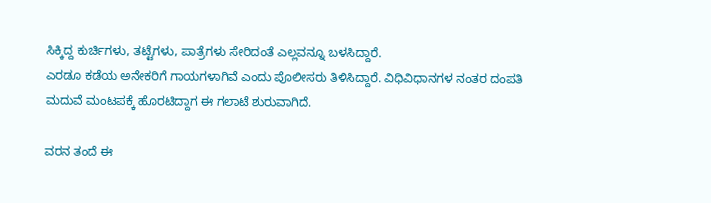ಸಿಕ್ಕಿದ್ದ ಕುರ್ಚಿಗಳು, ತಟ್ಟೆಗಳು, ಪಾತ್ರೆಗಳು ಸೇರಿದಂತೆ ಎಲ್ಲವನ್ನೂ ಬಳಸಿದ್ದಾರೆ.
ಎರಡೂ ಕಡೆಯ ಅನೇಕರಿಗೆ ಗಾಯಗಳಾಗಿವೆ ಎಂದು ಪೊಲೀಸರು ತಿಳಿಸಿದ್ದಾರೆ. ವಿಧಿವಿಧಾನಗಳ ನಂತರ ದಂಪತಿ ಮದುವೆ ಮಂಟಪಕ್ಕೆ ಹೊರಟಿದ್ದಾಗ ಈ ಗಲಾಟೆ ಶುರುವಾಗಿದೆ.

ವರನ ತಂದೆ ಈ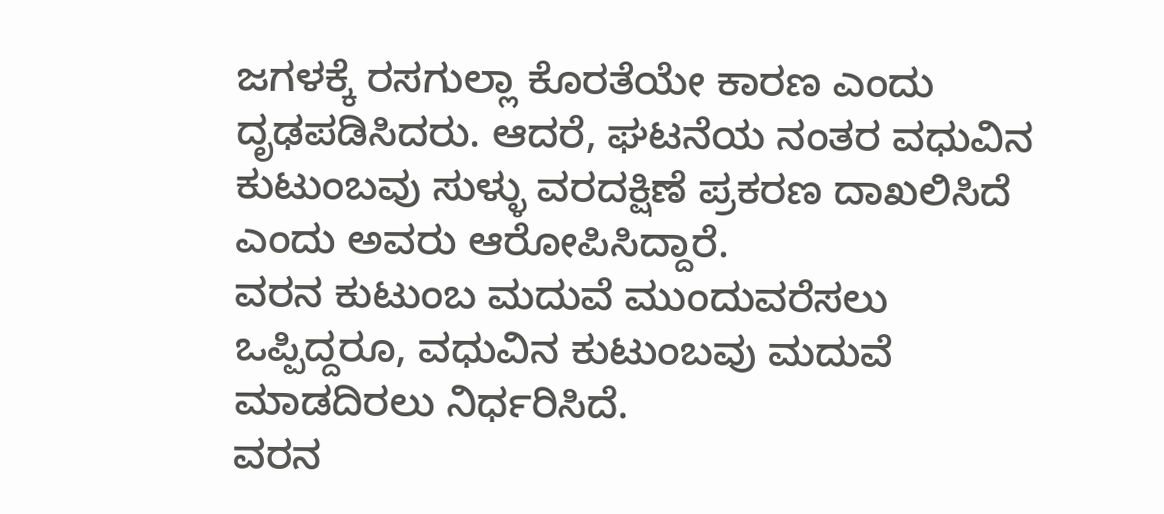ಜಗಳಕ್ಕೆ ರಸಗುಲ್ಲಾ ಕೊರತೆಯೇ ಕಾರಣ ಎಂದು ದೃಢಪಡಿಸಿದರು. ಆದರೆ, ಘಟನೆಯ ನಂತರ ವಧುವಿನ ಕುಟುಂಬವು ಸುಳ್ಳು ವರದಕ್ಷಿಣೆ ಪ್ರಕರಣ ದಾಖಲಿಸಿದೆ ಎಂದು ಅವರು ಆರೋಪಿಸಿದ್ದಾರೆ.
ವರನ ಕುಟುಂಬ ಮದುವೆ ಮುಂದುವರೆಸಲು ಒಪ್ಪಿದ್ದರೂ, ವಧುವಿನ ಕುಟುಂಬವು ಮದುವೆ ಮಾಡದಿರಲು ನಿರ್ಧರಿಸಿದೆ.
ವರನ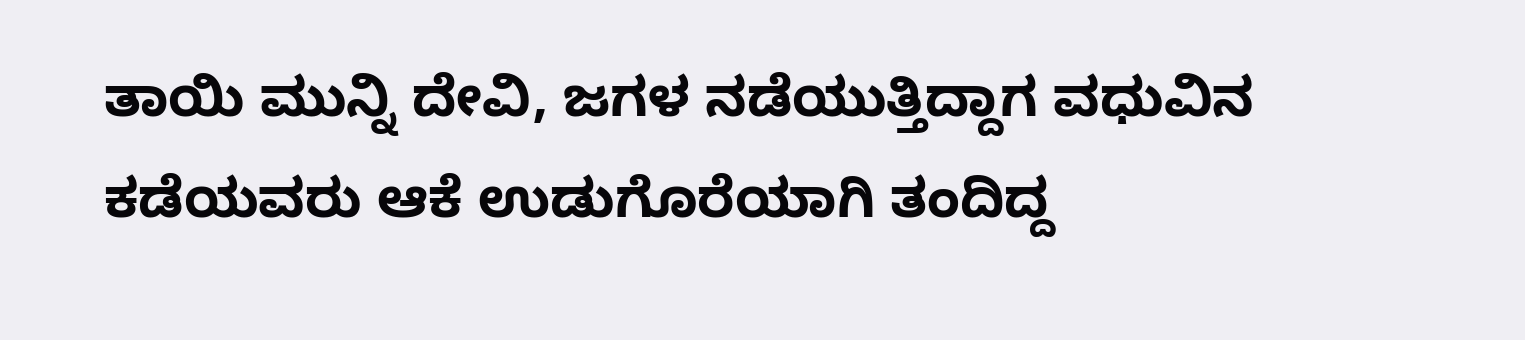ತಾಯಿ ಮುನ್ನಿ ದೇವಿ, ಜಗಳ ನಡೆಯುತ್ತಿದ್ದಾಗ ವಧುವಿನ ಕಡೆಯವರು ಆಕೆ ಉಡುಗೊರೆಯಾಗಿ ತಂದಿದ್ದ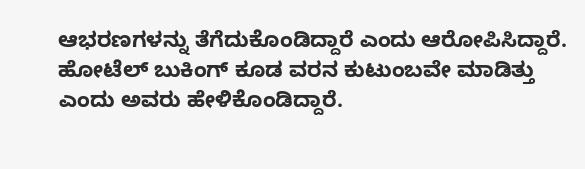ಆಭರಣಗಳನ್ನು ತೆಗೆದುಕೊಂಡಿದ್ದಾರೆ ಎಂದು ಆರೋಪಿಸಿದ್ದಾರೆ. ಹೋಟೆಲ್ ಬುಕಿಂಗ್ ಕೂಡ ವರನ ಕುಟುಂಬವೇ ಮಾಡಿತ್ತು ಎಂದು ಅವರು ಹೇಳಿಕೊಂಡಿದ್ದಾರೆ.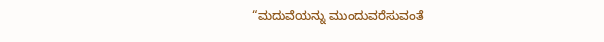“ಮದುವೆಯನ್ನು ಮುಂದುವರೆಸುವಂತೆ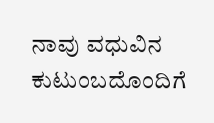ನಾವು ವಧುವಿನ ಕುಟುಂಬದೊಂದಿಗೆ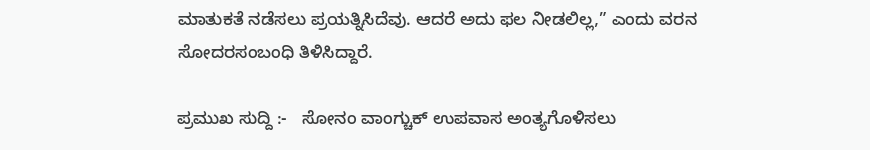ಮಾತುಕತೆ ನಡೆಸಲು ಪ್ರಯತ್ನಿಸಿದೆವು. ಆದರೆ ಅದು ಫಲ ನೀಡಲಿಲ್ಲ,” ಎಂದು ವರನ ಸೋದರಸಂಬಂಧಿ ತಿಳಿಸಿದ್ದಾರೆ.

ಪ್ರಮುಖ ಸುದ್ದಿ :-   ಸೋನಂ ವಾಂಗ್ಚುಕ್ ಉಪವಾಸ ಅಂತ್ಯಗೊಳಿಸಲು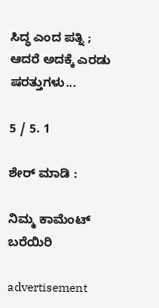ಸಿದ್ಧ ಎಂದ ಪತ್ನಿ ; ಆದರೆ ಅದಕ್ಕೆ ಎರಡು ಷರತ್ತುಗಳು...

5 / 5. 1

ಶೇರ್ ಮಾಡಿ :

ನಿಮ್ಮ ಕಾಮೆಂಟ್ ಬರೆಯಿರಿ

advertisement